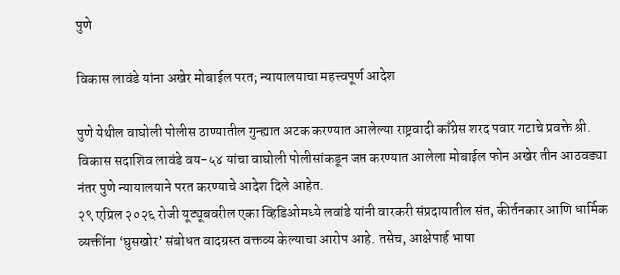पुणे

विकास लावंडे यांना अखेर मोबाईल परत; न्यायालयाचा महत्त्वपूर्ण आदेश

पुणे येथील वाघोली पोलीस ठाण्यातील गुन्ह्यात अटक करण्यात आलेल्या राष्ट्रवादी काँग्रेस शरद पवार गटाचे प्रवक्ते श्री. विकास सदाशिव लावंडे वय-५४ यांचा वाघोली पोलीसांकडून जप्त करण्यात आलेला मोबाईल फोन अखेर तीन आठवड्या नंतर पुणे न्यायालयाने परत करण्याचे आदेश दिले आहेत.
२९ एप्रिल २०२६ रोजी यूट्यूबवरील एका व्हिडिओमध्ये लवांडे यांनी वारकरी संप्रदायातील संत, कीर्तनकार आणि धार्मिक व्यक्तींना ‘घुसखोर’ संबोधत वादग्रस्त वक्तव्य केल्याचा आरोप आहे. तसेच, आक्षेपार्ह भाषा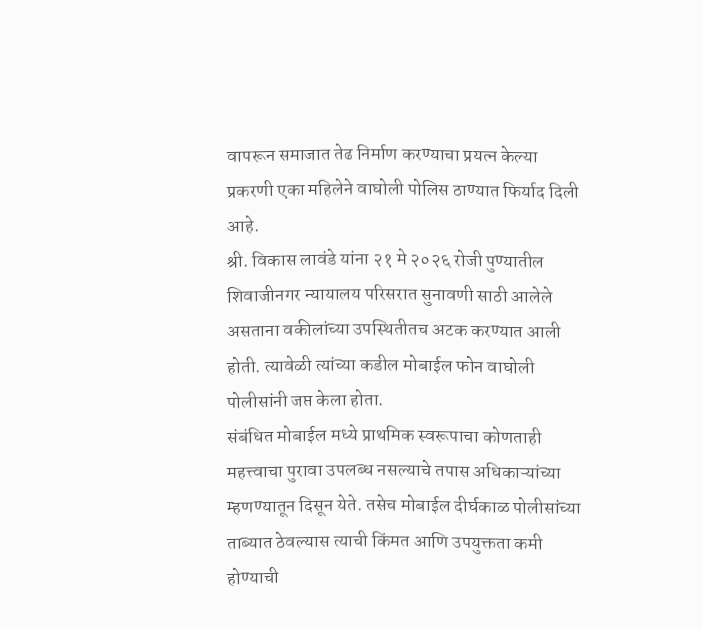वापरून समाजात तेढ निर्माण करण्याचा प्रयत्न केल्या प्रकरणी एका महिलेने वाघोली पोलिस ठाण्यात फिर्याद दिली आहे.
श्री. विकास लावंडे यांना २१ मे २०२६ रोजी पुण्यातील शिवाजीनगर न्यायालय परिसरात सुनावणी साठी आलेले असताना वकीलांच्या उपस्थितीतच अटक करण्यात आली होती. त्यावेळी त्यांच्या कडील मोबाईल फोन वाघोली पोलीसांनी जप्त केला होता.
संबंधित मोबाईल मध्ये प्राथमिक स्वरूपाचा कोणताही महत्त्वाचा पुरावा उपलब्ध नसल्याचे तपास अधिकाऱ्यांच्या म्हणण्यातून दिसून येते. तसेच मोबाईल दीर्घकाळ पोलीसांच्या ताब्यात ठेवल्यास त्याची किंमत आणि उपयुक्तता कमी होण्याची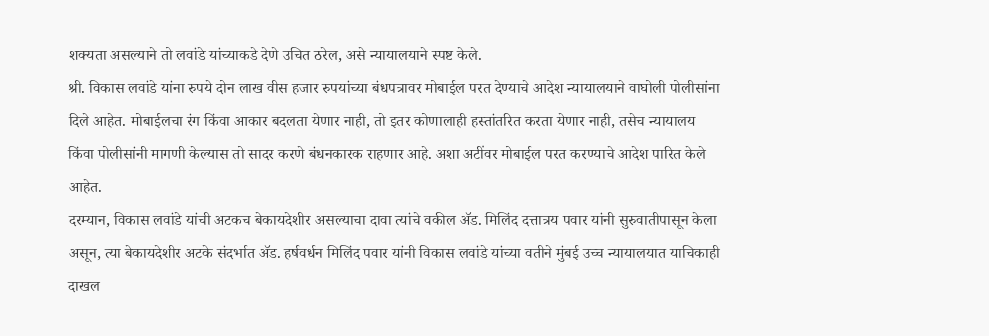शक्यता असल्याने तो लवांडे यांच्याकडे देणे उचित ठरेल, असे न्यायालयाने स्पष्ट केले.
श्री. विकास लवांडे यांना रुपये दोन लाख वीस हजार रुपयांच्या बंधपत्रावर मोबाईल परत देण्याचे आदेश न्यायालयाने वाघोली पोलीसांना दिले आहेत. मोबाईलचा रंग किंवा आकार बदलता येणार नाही, तो इतर कोणालाही हस्तांतरित करता येणार नाही, तसेच न्यायालय किंवा पोलीसांनी मागणी केल्यास तो सादर करणे बंधनकारक राहणार आहे. अशा अटींवर मोबाईल परत करण्याचे आदेश पारित केले आहेत.
दरम्यान, विकास लवांडे यांची अटकच बेकायदेशीर असल्याचा दावा त्यांचे वकील अ‍ॅड. मिलिंद दत्तात्रय पवार यांनी सुरुवातीपासून केला असून, त्या बेकायदेशीर अटके संदर्भात ॲड. हर्षवर्धन मिलिंद पवार यांनी विकास लवांडे यांच्या वतीने मुंबई उच्च न्यायालयात याचिकाही दाखल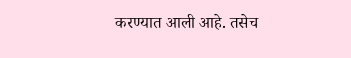करण्यात आली आहे. तसेच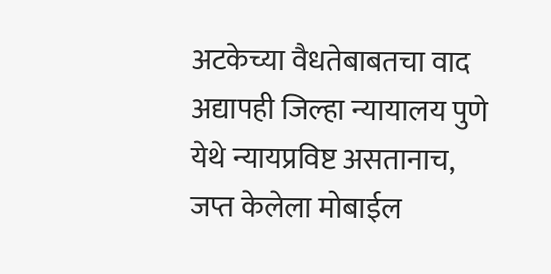अटकेच्या वैधतेबाबतचा वाद अद्यापही जिल्हा न्यायालय पुणे येथे न्यायप्रविष्ट असतानाच, जप्त केलेला मोबाईल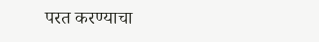परत करण्याचा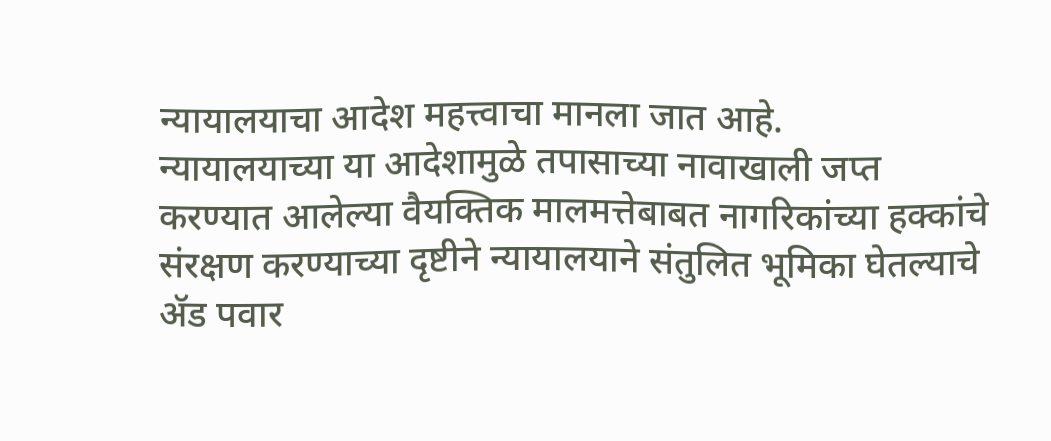न्यायालयाचा आदेश महत्त्वाचा मानला जात आहे.
न्यायालयाच्या या आदेशामुळे तपासाच्या नावाखाली जप्त करण्यात आलेल्या वैयक्तिक मालमत्तेबाबत नागरिकांच्या हक्कांचे संरक्षण करण्याच्या दृष्टीने न्यायालयाने संतुलित भूमिका घेतल्याचे ॲड पवार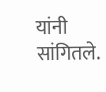यांनी सांगितले.